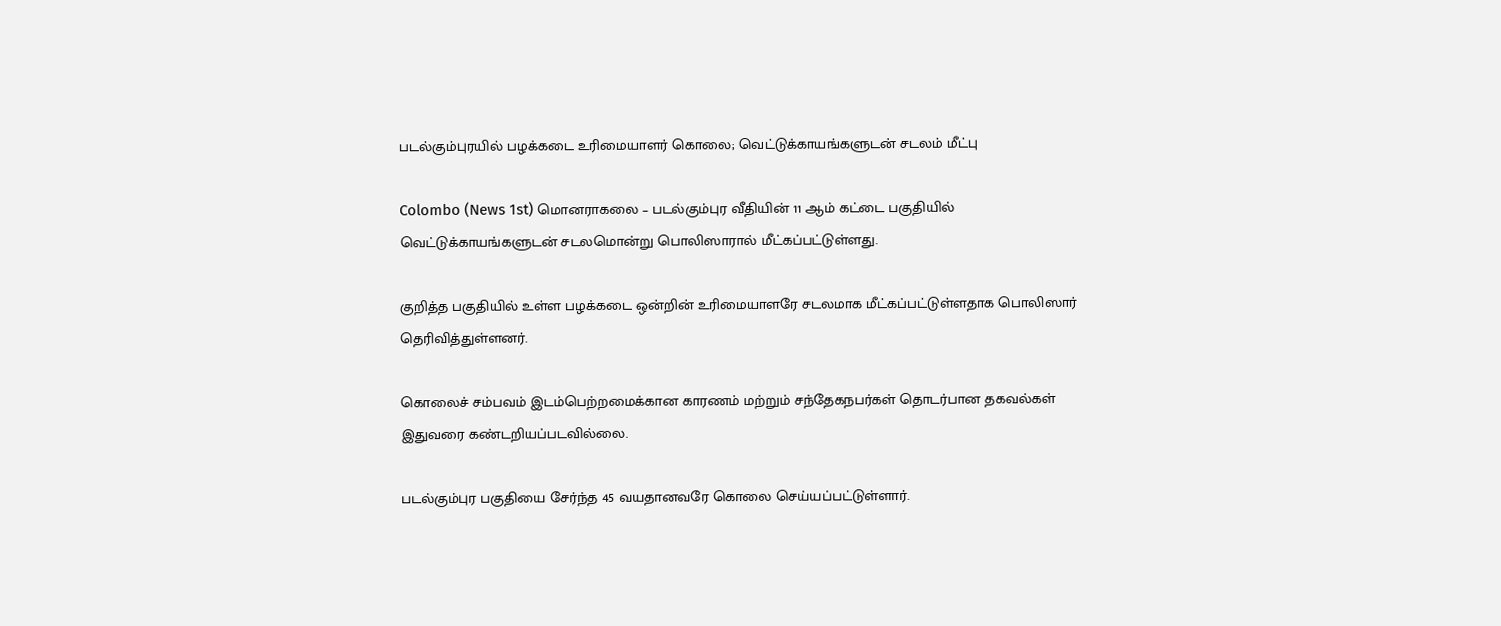படல்கும்புரயில் பழக்கடை உரிமையாளர் கொலை; வெட்டுக்காயங்களுடன் சடலம் மீட்பு

Colombo (News 1st) மொனராகலை – படல்கும்புர வீதியின் 11 ஆம் கட்டை பகுதியில் வெட்டுக்காயங்களுடன் சடலமொன்று பொலிஸாரால் மீட்கப்பட்டுள்ளது.

குறித்த பகுதியில் உள்ள பழக்கடை ஒன்றின் உரிமையாளரே சடலமாக மீட்கப்பட்டுள்ளதாக பொலிஸார் தெரிவித்துள்ளனர்.

கொலைச் சம்பவம் இடம்பெற்றமைக்கான காரணம் மற்றும் சந்தேகநபர்கள் தொடர்பான தகவல்கள் இதுவரை கண்டறியப்படவில்லை.

படல்கும்புர பகுதியை சேர்ந்த 45 வயதானவரே கொலை செய்யப்பட்டுள்ளார்.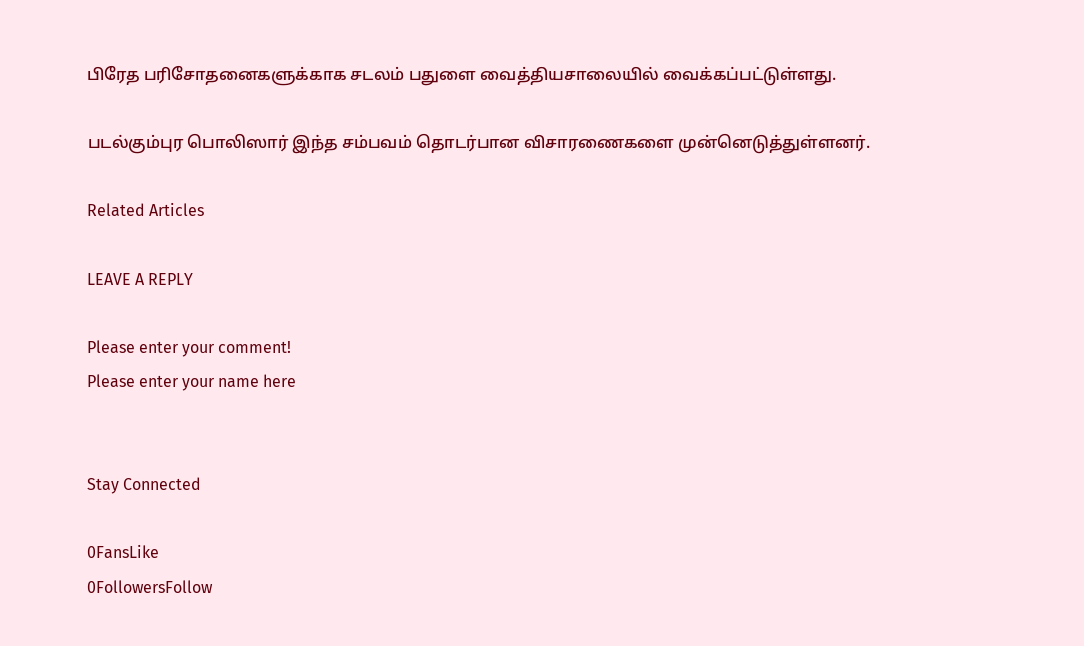பிரேத பரிசோதனைகளுக்காக சடலம் பதுளை வைத்தியசாலையில் வைக்கப்பட்டுள்ளது.

படல்கும்புர பொலிஸார் இந்த சம்பவம் தொடர்பான விசாரணைகளை முன்னெடுத்துள்ளனர்.

Related Articles

LEAVE A REPLY

Please enter your comment!
Please enter your name here


Stay Connected

0FansLike
0FollowersFollow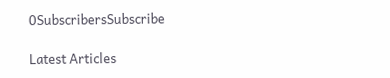0SubscribersSubscribe

Latest Articles